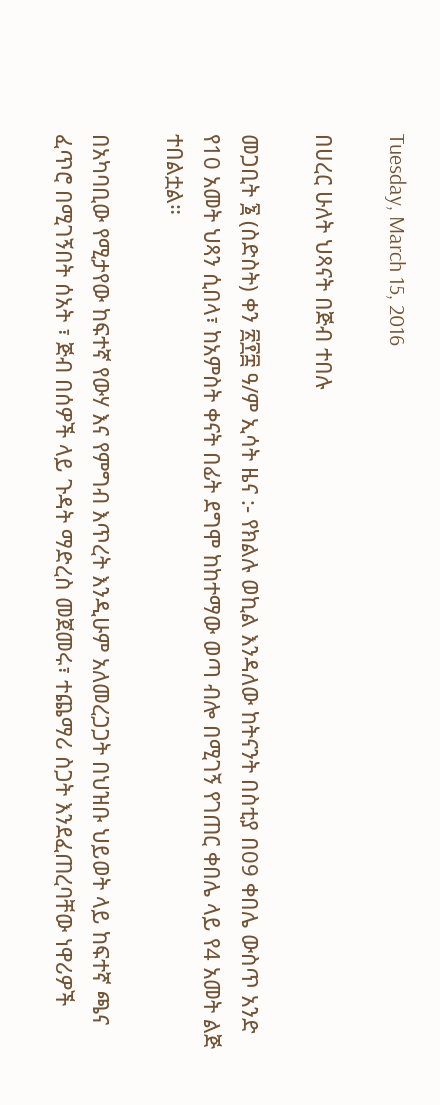Tuesday, March 15, 2016

በሀረር ሁለት ህጻናት በጅብ ተበሉ

መጋቢት ፮ (ስድስት) ቀን ፳፻፰ ዓ/ም ኢሳት ዜና :- የክልሉ ወኪል እንዳለው ከትናንት በስቲያ በ09 ቀበሌ ውስጥ አንድ የ10 አመት ህጻን ሲበላ፣ ከአምስት ቀናት በፊት ደግሞ ከከተማው ወጣ ብሎ በሚገኝ የገጠር ቀበሌ ላይ የ4 አመት ልጅ ተበልቷል።

በአካባቢው የሚታየው ከፍተኛ የውሃ እና የምግብ እጥረት እንዲሁም አለመረጋጋት በህዝቡ ህይወት ላይ ከፍተኛ ጫና ፈጥሮ በሚገኝበት ሰአት ፣ ጅብ በሰዎች ላይ ጉዳት ማድረስ መጀመሩ፣ ተጨማሪ ስጋት እንደፈጠረባቸው ነዋሪዎች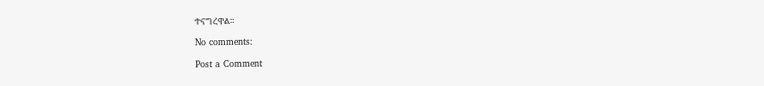ተናግረዋል።

No comments:

Post a Comment